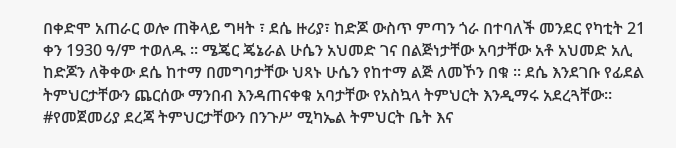በቀድሞ አጠራር ወሎ ጠቅላይ ግዛት ፣ ደሴ ዙሪያ፣ ከድጆ ውስጥ ምጣን ጎራ በተባለች መንደር የካቲት 21 ቀን 1930 ዓ/ም ተወለዱ ። ሜጄር ጄኔራል ሁሴን አህመድ ገና በልጅነታቸው አባታቸው አቶ አህመድ አሊ ከድጆን ለቅቀው ደሴ ከተማ በመግባታቸው ህጻኑ ሁሴን የከተማ ልጅ ለመኾን በቁ ። ደሴ እንደገቡ የፊደል ትምህርታቸውን ጨርሰው ማንበብ እንዳጠናቀቁ አባታቸው የአስኳላ ትምህርት እንዲማሩ አደረጓቸው።
#የመጀመሪያ ደረጃ ትምህርታቸውን በንጉሥ ሚካኤል ትምህርት ቤት እና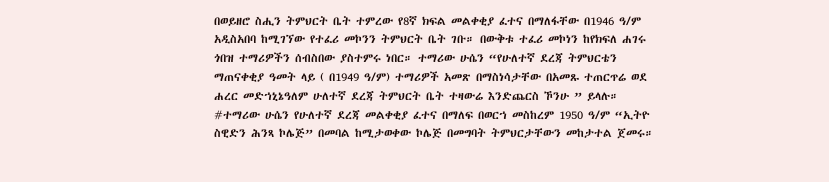በወይዘሮ ስሒን ትምህርት ቤት ተምረው የ8ኛ ክፍል መልቀቂያ ፈተና በማለፋቸው በ1946 ዓ/ም አዲስአበባ ከሚገኘው የተፈሪ መኮንን ትምህርት ቤት ገቡ። በውቅቱ ተፈሪ መኮነን ከየክፍለ ሐገሩ ጎበዝ ተማሪዎችን ሰብስበው ያስተምሩ ነበር። ተማሪው ሁሴን “የሁለተኛ ደረጃ ትምህርቴን ማጠናቀቂያ ዓመት ላይ ( በ1949 ዓ/ም) ተማሪዎች አመጽ በማስነሳታቸው በአመጹ ተጠርጥሬ ወደ ሐረር መድኀኒኔዓለም ሁለተኛ ደረጃ ትምህርት ቤት ተዛውሬ እንድጨርስ ኾንሁ ” ይላሉ።
#ተማሪው ሁሴን የሁለተኛ ደረጃ መልቀቂያ ፈተና በማለፍ በወርኀ መስከረም 1950 ዓ/ም “ኢትዮ ስዊድን ሕንጻ ኮሌጅ” በመባል ከሚታወቀው ኮሌጅ በመግባት ትምህርታቸውን መከታተል ጀመሩ።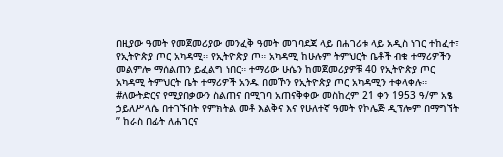በዚያው ዓመት የመጀመሪያው መንፈቅ ዓመት መገባደጃ ላይ በሐገሪቱ ላይ አዲስ ነገር ተከፈተ፣ የኢትዮጵያ ጦር አካዳሚ። የኢትዮጵያ ጦ። አካዳሚ ከሁሉም ትምህርት ቤቶች ብቁ ተማሪዎችን መልምሎ ማሰልጠን ይፈልግ ነበር። ተማሪው ሁሴን ከመጀመሪያዎቹ 40 የኢትዮጵያ ጦር አካዳሚ ትምህርት ቤት ተማሪዎች አንዱ በመኾን የኢትዮጵያ ጦር አካዳሚን ተቀላቀሉ።
#ለውትድርና የሚያበቃውን ስልጠና በሚገባ አጠናቅቀው መስከረም 21 ቀን 1953 ዓ/ም አፄ ኃይለሥላሴ በተገኙበት የምክትል መቶ እልቅና እና የሁለተኛ ዓመት የኮሌጅ ዲፕሎም በማግኘት ” ከራስ በፊት ለሐገርና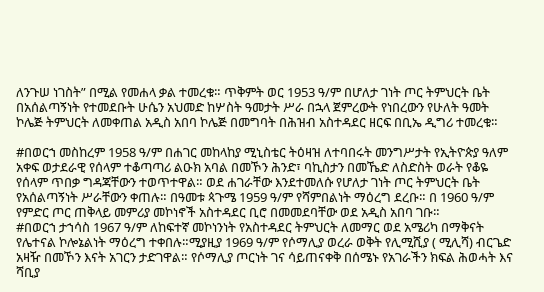ለንጉሠ ነገስት” በሚል የመሐላ ቃል ተመረቁ። ጥቅምት ወር 1953 ዓ/ም በሆለታ ገነት ጦር ትምህርት ቤት በአሰልጣኝነት የተመደቡት ሁሴን አህመድ ከሦስት ዓመታት ሥራ በኋላ ጀምረውት የነበረውን የሁለት ዓመት ኮሌጅ ትምህርት ለመቀጠል አዲስ አበባ ኮሌጅ በመግባት በሕዝብ አስተዳደር ዘርፍ በቢኤ ዲግሪ ተመረቁ።

#በወርኀ መስከረም 1958 ዓ/ም በሐገር መከላከያ ሚኒስቴር ትዕዛዝ ለተባበሩት መንግሥታት የኢትዮጵያ ዓለም አቀፍ ወታደራዊ የሰላም ተቆጣጣሪ ልዑክ አባል በመኾን ሕንድ፣ ባኪስታን በመኼድ ለስድስት ወራት የቆዬ የሰላም ጥበቃ ግዳጃቸውን ተወጥተዋል። ወደ ሐገራቸው እንደተመለሱ የሆለታ ገነት ጦር ትምህርት ቤት የአሰልጣኝነት ሥራቸውን ቀጠሉ። በዓመቱ ጳጉሜ 1959 ዓ/ም የሻምበልነት ማዕረግ ደረቡ። በ 1960 ዓ/ም የምድር ጦር ጠቅላይ መምሪያ መኮነኖች አስተዳደር ቢሮ በመመደባቸው ወደ አዲስ አበባ ገቡ።
#በወርኀ ታኀሳስ 1967 ዓ/ም ለከፍተኛ መኮነንነት የአስተዳደር ትምህርት ለመማር ወደ አሜሪካ በማቅናት የሌተናል ኮሎኔልነት ማዕረግ ተቀበሉ።ሚያዚያ 1969 ዓ/ም የሶማሊያ ወረራ ወቅት የሊሚሺያ ( ሚሊሻ) ብርጌድ አዛዥ በመኾን እናት አገርን ታድገዋል። የሶማሊያ ጦርነት ገና ሳይጠናቀቅ በሰሜኑ የአገራችን ክፍል ሕወሓት እና ሻቢያ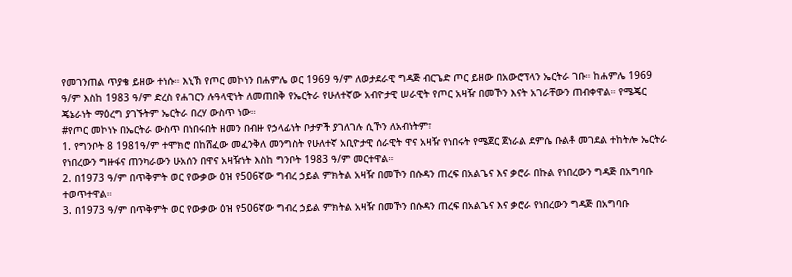የመገንጠል ጥያቄ ይዘው ተነሱ። እኒኽ የጦር መኮነን በሐምሌ ወር 1969 ዓ/ም ለወታደራዊ ግዳጅ ብርጌድ ጦር ይዘው በአውሮፕላን ኤርትራ ገቡ። ከሐምሌ 1969 ዓ/ም እስከ 1983 ዓ/ም ድረስ የሐገርን ሉዓላዊነት ለመጠበቅ የኤርትራ የሁለተኛው አብዮታዊ ሠራዊት የጦር አዛዥ በመኾን እናት አገራቸውን ጠብቀዋል። የሜጄር ጄኔራነት ማዕረግ ያገኙትም ኤርትራ በረሃ ውስጥ ነው።
#የጦር መኮነኑ በኤርትራ ውስጥ በነበሩበት ዘመን በብዙ የኃላፊነት ቦታዎች ያገለገሉ ሲኾን ለአብነትም፣
1. የግንቦት 8 1981ዓ/ም ተሞክሮ በከሸፈው መፈንቅለ መንግስት የሁለተኛ አቢዮታዊ ሰራዊት ዋና አዛዥ የነበሩት የሜጀር ጀነራል ደምሴ ቡልቶ መገደል ተከትሎ ኤርትራ የነበረውን ግዙፋና ጠንካራውን ሁአሰን በዋና አዛዥነት እስከ ግንቦት 1983 ዓ/ም መርተዋል።
2. በ1973 ዓ/ም በጥቅምት ወር የውቃው ዕዝ የ506ኛው ግብረ ኃይል ምክትል አዛዥ በመኾን በሱዳን ጠረፍ በአልጌና እና ቃሮራ በኩል የነበረውን ግዳጅ በአግባቡ ተወጥተዋል።
3. በ1973 ዓ/ም በጥቅምት ወር የውቃው ዕዝ የ506ኛው ግብረ ኃይል ምክትል አዛዥ በመኾን በሱዳን ጠረፍ በአልጌና እና ቃሮራ የነበረውን ግዳጅ በአግባቡ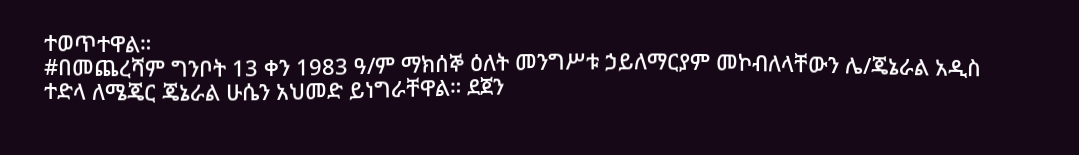ተወጥተዋል።
#በመጨረሻም ግንቦት 13 ቀን 1983 ዓ/ም ማክሰኞ ዕለት መንግሥቱ ኃይለማርያም መኮብለላቸውን ሌ/ጄኔራል አዲስ ተድላ ለሜጄር ጄኔራል ሁሴን አህመድ ይነግራቸዋል። ደጀን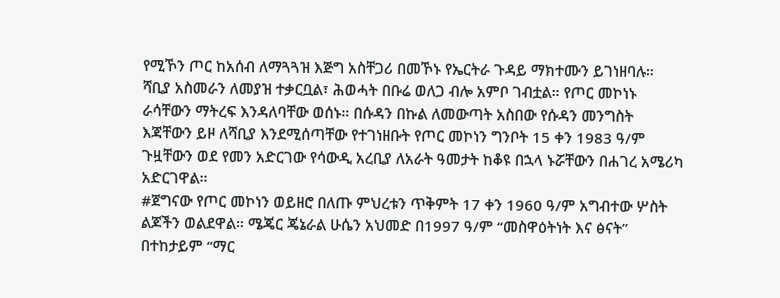የሚኾን ጦር ከአሰብ ለማጓጓዝ እጅግ አስቸጋሪ በመኾኑ የኤርትራ ጉዳይ ማክተሙን ይገነዘባሉ። ሻቢያ አስመራን ለመያዝ ተቃርቧል፣ ሕወሓት በቡሬ ወለጋ ብሎ አምቦ ገብቷል። የጦር መኮነኑ ራሳቸውን ማትረፍ እንዳለባቸው ወሰኑ። በሱዳን በኩል ለመውጣት አስበው የሱዳን መንግስት እጃቸውን ይዞ ለሻቢያ እንደሚሰጣቸው የተገነዘቡት የጦር መኮነን ግንቦት 15 ቀን 1983 ዓ/ም ጉዟቸውን ወደ የመን አድርገው የሳውዲ አረቢያ ለአራት ዓመታት ከቆዩ በኋላ ኑሯቸውን በሐገረ አሜሪካ አድርገዋል።
#ጀግናው የጦር መኮነን ወይዘሮ በለጡ ምህረቱን ጥቅምት 17 ቀን 1960 ዓ/ም አግብተው ሦስት ልጆችን ወልደዋል። ሜጄር ጄኔራል ሁሴን አህመድ በ1997 ዓ/ም “መስዋዕትነት እና ፅናት” በተከታይም “ማር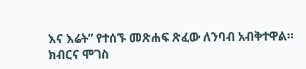እና እሬት” የተሰኙ መጽሐፍ ጽፈው ለንባብ አብቅተዋል።
ክብርና ሞገስ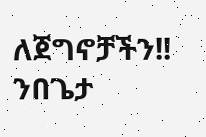ለጀግኖቻችን!! ንበጌታ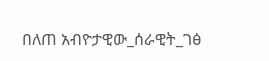በለጠ አብዮታዊው_ሰራዊት_ገፅ